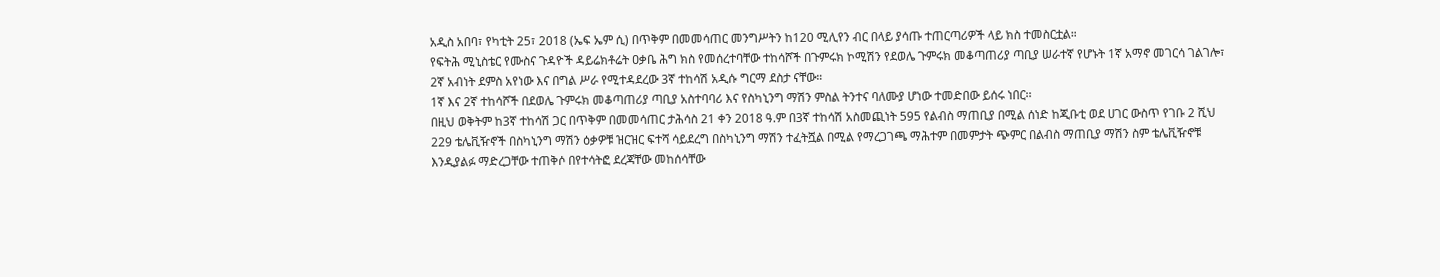አዲስ አበባ፣ የካቲት 25፣ 2018 (ኤፍ ኤም ሲ) በጥቅም በመመሳጠር መንግሥትን ከ120 ሚሊየን ብር በላይ ያሳጡ ተጠርጣሪዎች ላይ ክስ ተመስርቷል።
የፍትሕ ሚኒስቴር የሙስና ጉዳዮች ዳይሬክቶሬት ዐቃቤ ሕግ ክስ የመሰረተባቸው ተከሳሾች በጉምሩክ ኮሚሽን የደወሌ ጉምሩክ መቆጣጠሪያ ጣቢያ ሠራተኛ የሆኑት 1ኛ አማኖ መገርሳ ገልገሎ፣ 2ኛ አብነት ደምስ አየነው እና በግል ሥራ የሚተዳደረው 3ኛ ተከሳሽ አዲሱ ግርማ ደስታ ናቸው።
1ኛ እና 2ኛ ተከሳሾች በደወሌ ጉምሩክ መቆጣጠሪያ ጣቢያ አስተባባሪ እና የስካኒንግ ማሽን ምስል ትንተና ባለሙያ ሆነው ተመድበው ይሰሩ ነበር፡፡
በዚህ ወቅትም ከ3ኛ ተከሳሽ ጋር በጥቅም በመመሳጠር ታሕሳስ 21 ቀን 2018 ዓ.ም በ3ኛ ተከሳሽ አስመጪነት 595 የልብስ ማጠቢያ በሚል ሰነድ ከጂቡቲ ወደ ሀገር ውስጥ የገቡ 2 ሺህ 229 ቴሌቪዥኖች በስካኒንግ ማሽን ዕቃዎቹ ዝርዝር ፍተሻ ሳይደረግ በስካኒንግ ማሽን ተፈትሿል በሚል የማረጋገጫ ማሕተም በመምታት ጭምር በልብስ ማጠቢያ ማሽን ስም ቴሌቪዥኖቹ እንዲያልፉ ማድረጋቸው ተጠቅሶ በየተሳትፎ ደረጃቸው መከሰሳቸው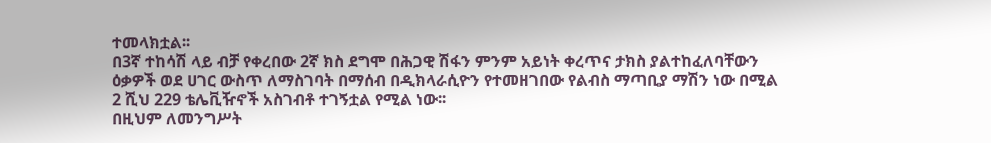ተመላክቷል፡፡
በ3ኛ ተከሳሽ ላይ ብቻ የቀረበው 2ኛ ክስ ደግሞ በሕጋዊ ሽፋን ምንም አይነት ቀረጥና ታክስ ያልተከፈለባቸውን ዕቃዎች ወደ ሀገር ውስጥ ለማስገባት በማሰብ በዲክላራሲዮን የተመዘገበው የልብስ ማጣቢያ ማሽን ነው በሚል 2 ሺህ 229 ቴሌቪዥኖች አስገብቶ ተገኝቷል የሚል ነው፡፡
በዚህም ለመንግሥት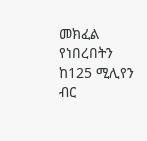መክፈል የነበረበትን ከ125 ሚሊየን ብር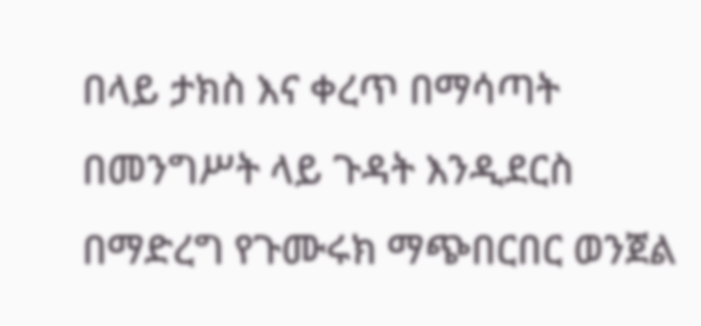በላይ ታክስ እና ቀረጥ በማሳጣት በመንግሥት ላይ ጉዳት እንዲደርስ በማድረግ የጉሙሩክ ማጭበርበር ወንጀል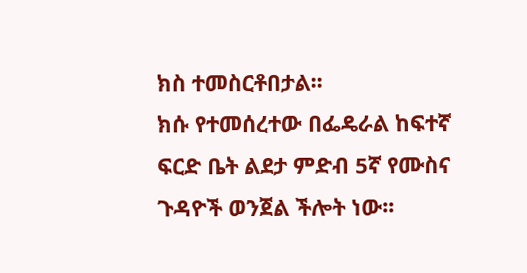ክስ ተመስርቶበታል፡፡
ክሱ የተመሰረተው በፌዴራል ከፍተኛ ፍርድ ቤት ልደታ ምድብ 5ኛ የሙስና ጉዳዮች ወንጀል ችሎት ነው፡፡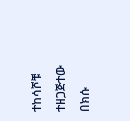ተከሳሾቹ ተዘጋጅተው በክሱ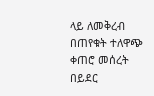ላይ ለመቅረብ በጠየቁት ተለዋጭ ቀጠሮ መሰረት በይደር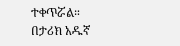ተቀጥሯል።
በታሪክ አዱኛ